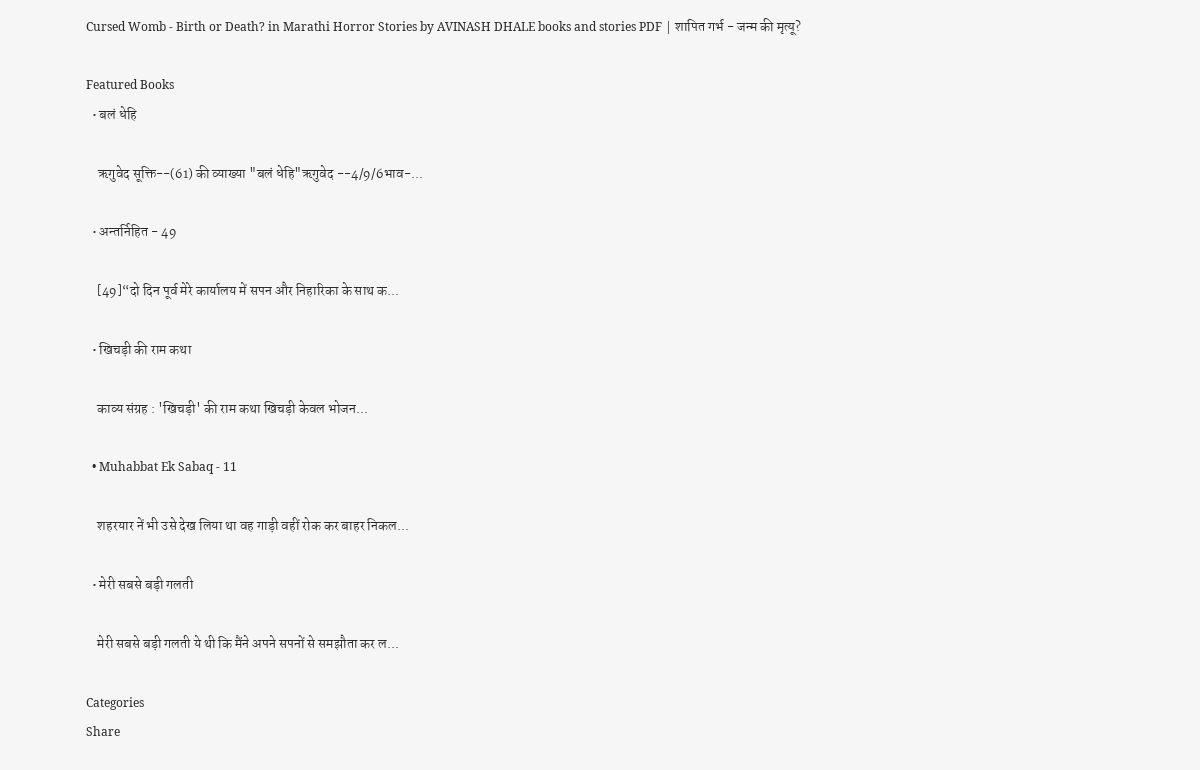Cursed Womb - Birth or Death? in Marathi Horror Stories by AVINASH DHALE books and stories PDF | शापित गर्भ - जन्म की मृत्यू?

Featured Books
  • बलं धेहि

    ऋगुवेद सूक्ति--(61) की व्याख्या "बलं धेहि"ऋगुवेद --4/9/6भाव-...

  • अन्तर्निहित - 49

    [49]“दो दिन पूर्व मेरे कार्यालय में सपन और निहारिका के साथ क...

  • खिचड़ी की राम कथा

    काव्य संग्रह : 'खिचड़ी' की राम कथा खिचड़ी केवल भोजन...

  • Muhabbat Ek Sabaq - 11

    शहरयार नें भी उसे देख लिया था वह गाड़ी वहीं रोक कर बाहर निकल...

  • मेरी सबसे बड़ी गलती

    मेरी सबसे बड़ी गलती ये थी कि मैंने अपने सपनों से समझौता कर ल...

Categories
Share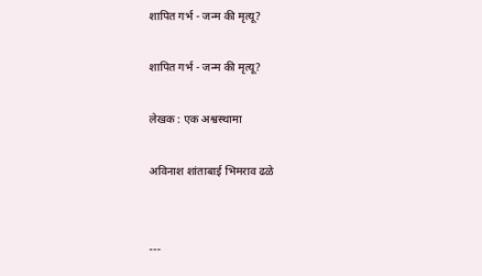शापित गर्भ - जन्म की मृत्यू?

शापित गर्भ - जन्म की मृत्यू?

लेखक : एक अश्वस्थामा

अविनाश शांताबाई भिमराव ढळे


---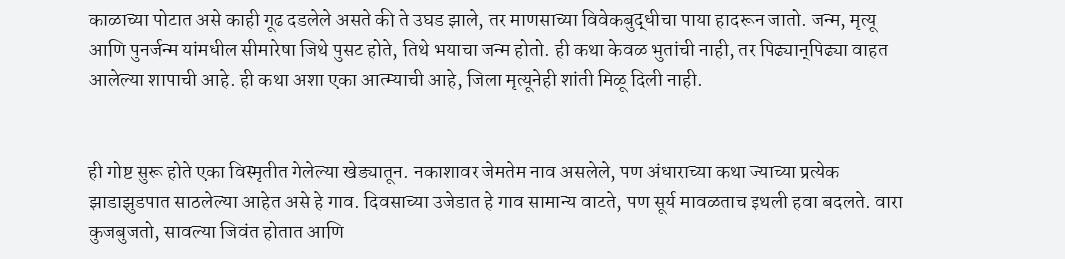काळाच्या पोटात असे काही गूढ दडलेले असते की ते उघड झाले, तर माणसाच्या विवेकबुद्धीचा पाया हादरून जातो. जन्म, मृत्यू आणि पुनर्जन्म यांमधील सीमारेषा जिथे पुसट होते, तिथे भयाचा जन्म होतो. ही कथा केवळ भुतांची नाही, तर पिढ्यान्‌पिढ्या वाहत आलेल्या शापाची आहे. ही कथा अशा एका आत्म्याची आहे, जिला मृत्यूनेही शांती मिळू दिली नाही.


ही गोष्ट सुरू होते एका विस्मृतीत गेलेल्या खेड्यातून. नकाशावर जेमतेम नाव असलेले, पण अंधाराच्या कथा ज्याच्या प्रत्येक झाडाझुडपात साठलेल्या आहेत असे हे गाव. दिवसाच्या उजेडात हे गाव सामान्य वाटते, पण सूर्य मावळताच इथली हवा बदलते. वारा कुजबुजतो, सावल्या जिवंत होतात आणि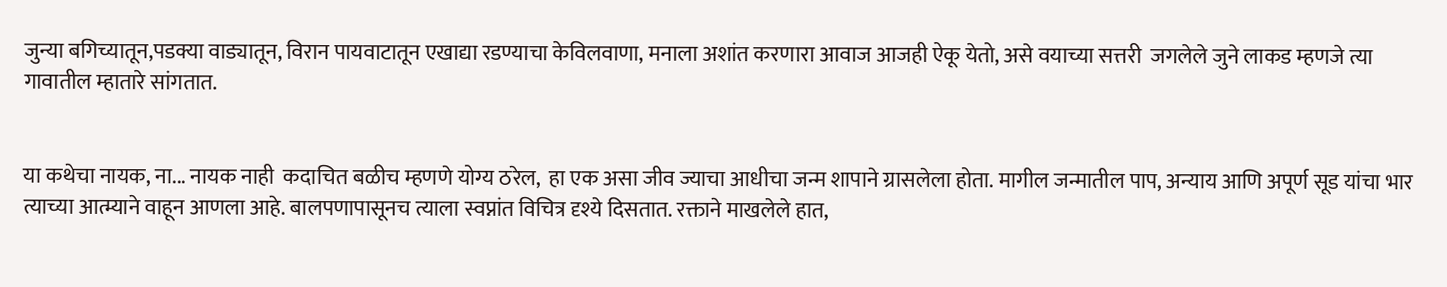जुन्या बगिच्यातून,पडक्या वाड्यातून, विरान पायवाटातून एखाद्या रडण्याचा केविलवाणा, मनाला अशांत करणारा आवाज आजही ऐकू येतो, असे वयाच्या सत्तरी  जगलेले जुने लाकड म्हणजे त्या गावातील म्हातारे सांगतात.


या कथेचा नायक, ना... नायक नाही  कदाचित बळीच म्हणणे योग्य ठरेल,  हा एक असा जीव ज्याचा आधीचा जन्म शापाने ग्रासलेला होता. मागील जन्मातील पाप, अन्याय आणि अपूर्ण सूड यांचा भार त्याच्या आत्म्याने वाहून आणला आहे. बालपणापासूनच त्याला स्वप्नांत विचित्र दृश्ये दिसतात. रक्ताने माखलेले हात,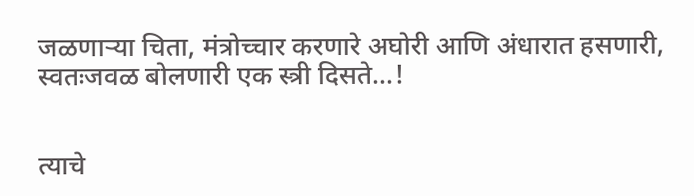जळणाऱ्या चिता, मंत्रोच्चार करणारे अघोरी आणि अंधारात हसणारी, स्वतःजवळ बोलणारी एक स्त्री दिसते...!


त्याचे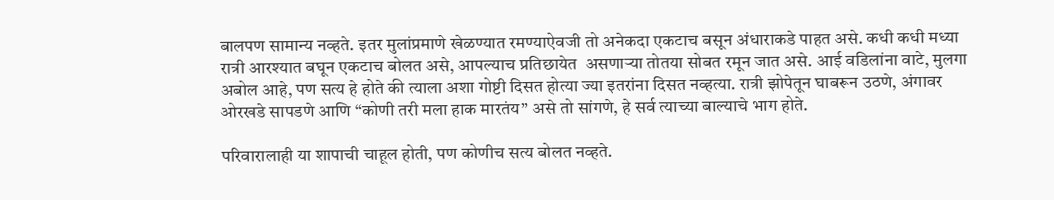बालपण सामान्य नव्हते. इतर मुलांप्रमाणे खेळण्यात रमण्याऐवजी तो अनेकदा एकटाच बसून अंधाराकडे पाहत असे. कधी कधी मध्या रात्री आरश्यात बघून एकटाच बोलत असे, आपल्याच प्रतिछायेत  असणाऱ्या तोतया सोबत रमून जात असे. आई वडिलांना वाटे, मुलगा अबोल आहे, पण सत्य हे होते की त्याला अशा गोष्टी दिसत होत्या ज्या इतरांना दिसत नव्हत्या. रात्री झोपेतून घाबरून उठणे, अंगावर ओरखडे सापडणे आणि “कोणी तरी मला हाक मारतंय” असे तो सांगणे, हे सर्व त्याच्या बाल्याचे भाग होते.

परिवारालाही या शापाची चाहूल होती, पण कोणीच सत्य बोलत नव्हते.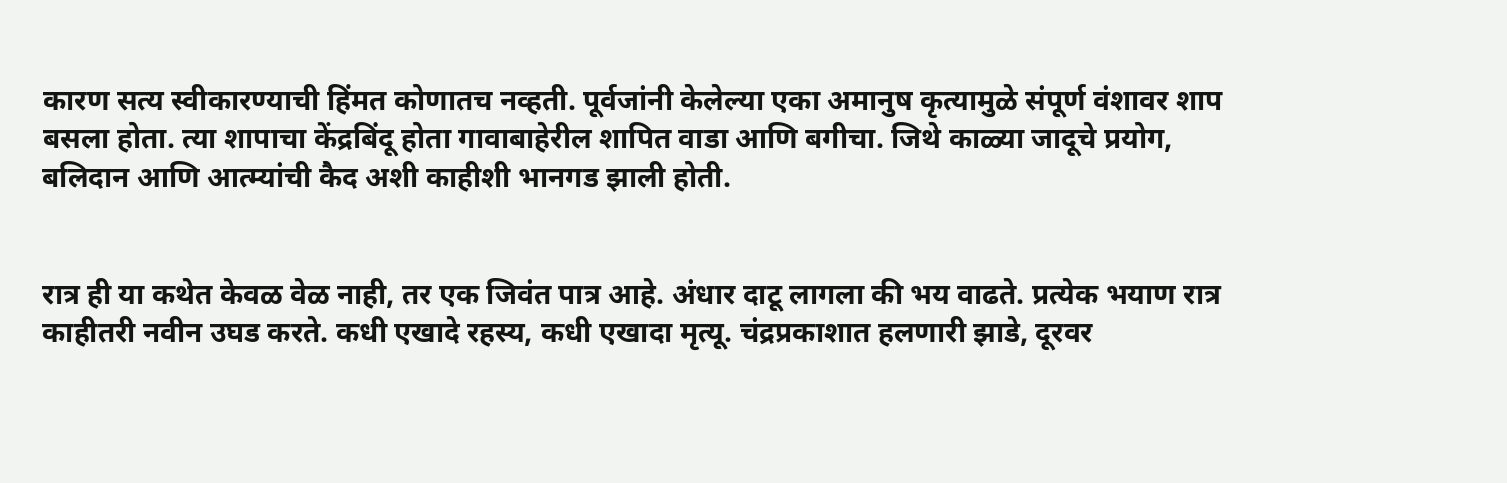कारण सत्य स्वीकारण्याची हिंमत कोणातच नव्हती. पूर्वजांनी केलेल्या एका अमानुष कृत्यामुळे संपूर्ण वंशावर शाप बसला होता. त्या शापाचा केंद्रबिंदू होता गावाबाहेरील शापित वाडा आणि बगीचा. जिथे काळ्या जादूचे प्रयोग, बलिदान आणि आत्म्यांची कैद अशी काहीशी भानगड झाली होती.


रात्र ही या कथेत केवळ वेळ नाही, तर एक जिवंत पात्र आहे. अंधार दाटू लागला की भय वाढते. प्रत्येक भयाण रात्र काहीतरी नवीन उघड करते. कधी एखादे रहस्य, कधी एखादा मृत्यू. चंद्रप्रकाशात हलणारी झाडे, दूरवर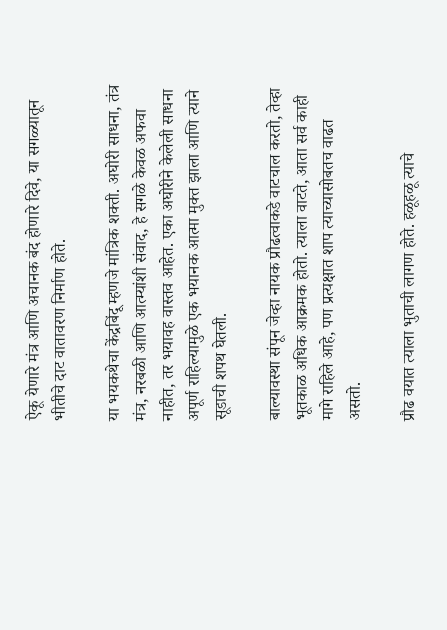ऐकू येणारे मंत्र आणि अचानक बंद होणारे दिवे, या सगळ्यातून भीतीचे दाट वातावरण निर्माण होते.

या भयकथेचा केंद्रबिंदू म्हणजे मांत्रिक शक्ती. अघोरी साधना, तंत्र मंत्र, नरबळी आणि आत्म्यांशी संवाद, हे सगळे केवळ अफवा नाहीत, तर भयावह वास्तव आहेत. एका अघोरीने केलेली साधना अपूर्ण राहिल्यामुळे एक भयानक आत्मा मुक्त झाला आणि त्याने सूडाची शपथ घेतली.

बाल्यावस्था संपून जेव्हा नायक प्रौढत्वाकडे वाटचाल करतो, तेव्हा भूतकाळ अधिक आक्रमक होतो. त्याला वाटते, आता सर्व काही मागे राहिले आहे, पण प्रत्यक्षात शाप त्याच्यासोबतच वाढत असतो.

प्रौढ वयात त्याला भुताची लागण होते. हळूहळू त्याचे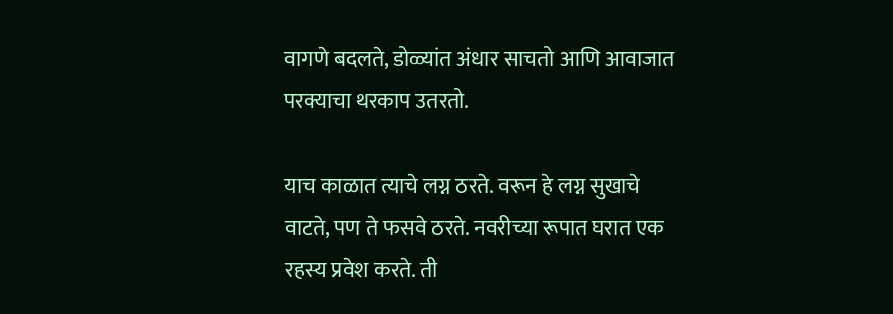वागणे बदलते, डोळ्यांत अंधार साचतो आणि आवाजात परक्याचा थरकाप उतरतो.

याच काळात त्याचे लग्न ठरते. वरून हे लग्न सुखाचे वाटते, पण ते फसवे ठरते. नवरीच्या रूपात घरात एक रहस्य प्रवेश करते. ती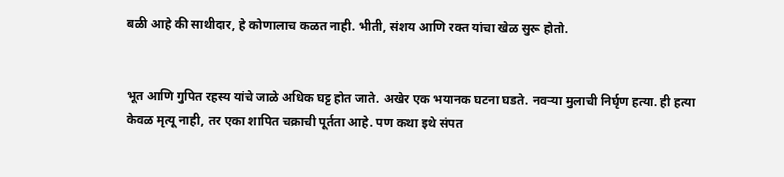बळी आहे की साथीदार, हे कोणालाच कळत नाही. भीती, संशय आणि रक्त यांचा खेळ सुरू होतो.


भूत आणि गुपित रहस्य यांचे जाळे अधिक घट्ट होत जाते. अखेर एक भयानक घटना घडते. नवऱ्या मुलाची निर्घृण हत्या. ही हत्या केवळ मृत्यू नाही, तर एका शापित चक्राची पूर्तता आहे. पण कथा इथे संपत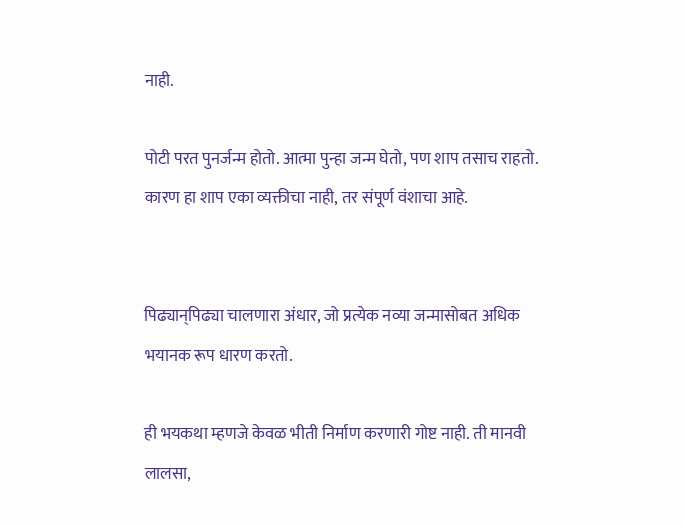नाही.

पोटी परत पुनर्जन्म होतो. आत्मा पुन्हा जन्म घेतो, पण शाप तसाच राहतो. कारण हा शाप एका व्यक्तीचा नाही, तर संपूर्ण वंशाचा आहे.


पिढ्यान्‌पिढ्या चालणारा अंधार, जो प्रत्येक नव्या जन्मासोबत अधिक भयानक रूप धारण करतो.

ही भयकथा म्हणजे केवळ भीती निर्माण करणारी गोष्ट नाही. ती मानवी लालसा,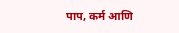पाप, कर्म आणि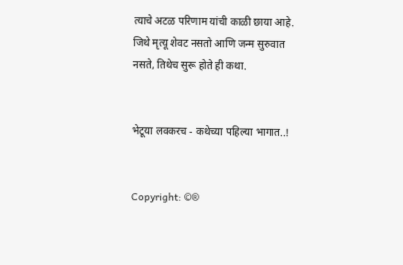त्याचे अटळ परिणाम यांची काळी छाया आहे. जिथे मृत्यू शेवट नसतो आणि जन्म सुरुवात नसते, तिथेच सुरू होते ही कथा.


भेटूया लवकरच - कथेच्या पहिल्या भागात..!


Copyright: ©®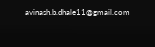avinash.b.dhale11@gmail.com